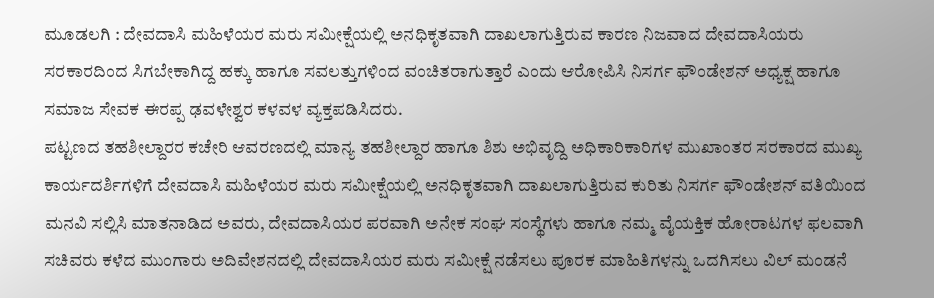ಮೂಡಲಗಿ : ದೇವದಾಸಿ ಮಹಿಳೆಯರ ಮರು ಸಮೀಕ್ಷೆಯಲ್ಲಿ ಅನಧಿಕೃತವಾಗಿ ದಾಖಲಾಗುತ್ತಿರುವ ಕಾರಣ ನಿಜವಾದ ದೇವದಾಸಿಯರು ಸರಕಾರದಿಂದ ಸಿಗಬೇಕಾಗಿದ್ದ ಹಕ್ಕು ಹಾಗೂ ಸವಲತ್ತುಗಳಿಂದ ವಂಚಿತರಾಗುತ್ತಾರೆ ಎಂದು ಆರೋಪಿಸಿ ನಿಸರ್ಗ ಫೌಂಡೇಶನ್ ಅಧ್ಯಕ್ಷ ಹಾಗೂ ಸಮಾಜ ಸೇವಕ ಈರಪ್ಪ ಢವಳೇಶ್ವರ ಕಳವಳ ವ್ಯಕ್ತಪಡಿಸಿದರು.
ಪಟ್ಟಣದ ತಹಶೀಲ್ದಾರರ ಕಚೇರಿ ಆವರಣದಲ್ಲಿ ಮಾನ್ಯ ತಹಶೀಲ್ದಾರ ಹಾಗೂ ಶಿಶು ಅಭಿವೃದ್ದಿ ಅಧಿಕಾರಿಕಾರಿಗಳ ಮುಖಾಂತರ ಸರಕಾರದ ಮುಖ್ಯ ಕಾರ್ಯದರ್ಶಿಗಳಿಗೆ ದೇವದಾಸಿ ಮಹಿಳೆಯರ ಮರು ಸಮೀಕ್ಷೆಯಲ್ಲಿ ಅನಧಿಕೃತವಾಗಿ ದಾಖಲಾಗುತ್ತಿರುವ ಕುರಿತು ನಿಸರ್ಗ ಫೌಂಡೇಶನ್ ವತಿಯಿಂದ ಮನವಿ ಸಲ್ಲಿಸಿ ಮಾತನಾಡಿದ ಅವರು, ದೇವದಾಸಿಯರ ಪರವಾಗಿ ಅನೇಕ ಸಂಘ ಸಂಸ್ಥೆಗಳು ಹಾಗೂ ನಮ್ಮ ವೈಯಕ್ತಿಕ ಹೋರಾಟಗಳ ಫಲವಾಗಿ ಸಚಿವರು ಕಳೆದ ಮುಂಗಾರು ಅದಿವೇಶನದಲ್ಲಿ ದೇವದಾಸಿಯರ ಮರು ಸಮೀಕ್ಷೆ ನಡೆಸಲು ಪೂರಕ ಮಾಹಿತಿಗಳನ್ನು ಒದಗಿಸಲು ವಿಲ್ ಮಂಡನೆ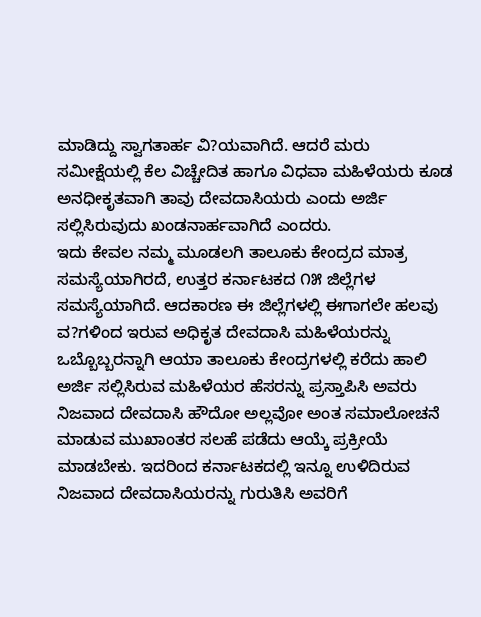ಮಾಡಿದ್ದು ಸ್ವಾಗತಾರ್ಹ ವಿ?ಯವಾಗಿದೆ. ಆದರೆ ಮರು ಸಮೀಕ್ಷೆಯಲ್ಲಿ ಕೆಲ ವಿಚ್ಚೇದಿತ ಹಾಗೂ ವಿಧವಾ ಮಹಿಳೆಯರು ಕೂಡ ಅನಧೀಕೃತವಾಗಿ ತಾವು ದೇವದಾಸಿಯರು ಎಂದು ಅರ್ಜಿ ಸಲ್ಲಿಸಿರುವುದು ಖಂಡನಾರ್ಹವಾಗಿದೆ ಎಂದರು.
ಇದು ಕೇವಲ ನಮ್ಮ ಮೂಡಲಗಿ ತಾಲೂಕು ಕೇಂದ್ರದ ಮಾತ್ರ ಸಮಸ್ಯೆಯಾಗಿರದೆ, ಉತ್ತರ ಕರ್ನಾಟಕದ ೧೫ ಜಿಲ್ಲೆಗಳ ಸಮಸ್ಯೆಯಾಗಿದೆ. ಆದಕಾರಣ ಈ ಜಿಲ್ಲೆಗಳಲ್ಲಿ ಈಗಾಗಲೇ ಹಲವು ವ?ಗಳಿಂದ ಇರುವ ಅಧಿಕೃತ ದೇವದಾಸಿ ಮಹಿಳೆಯರನ್ನು ಒಬ್ಬೊಬ್ಬರನ್ನಾಗಿ ಆಯಾ ತಾಲೂಕು ಕೇಂದ್ರಗಳಲ್ಲಿ ಕರೆದು ಹಾಲಿ ಅರ್ಜಿ ಸಲ್ಲಿಸಿರುವ ಮಹಿಳೆಯರ ಹೆಸರನ್ನು ಪ್ರಸ್ತಾಪಿಸಿ ಅವರು ನಿಜವಾದ ದೇವದಾಸಿ ಹೌದೋ ಅಲ್ಲವೋ ಅಂತ ಸಮಾಲೋಚನೆ ಮಾಡುವ ಮುಖಾಂತರ ಸಲಹೆ ಪಡೆದು ಆಯ್ಕೆ ಪ್ರಕ್ರೀಯೆ ಮಾಡಬೇಕು. ಇದರಿಂದ ಕರ್ನಾಟಕದಲ್ಲಿ ಇನ್ನೂ ಉಳಿದಿರುವ ನಿಜವಾದ ದೇವದಾಸಿಯರನ್ನು ಗುರುತಿಸಿ ಅವರಿಗೆ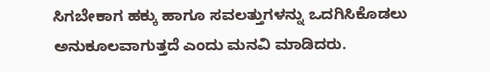ಸಿಗಬೇಕಾಗ ಹಕ್ಕು ಹಾಗೂ ಸವಲತ್ತುಗಳನ್ನು ಒದಗಿಸಿಕೊಡಲು ಅನುಕೂಲವಾಗುತ್ತದೆ ಎಂದು ಮನವಿ ಮಾಡಿದರು.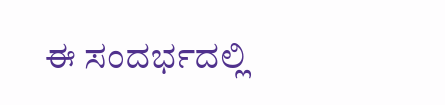ಈ ಸಂದರ್ಭದಲ್ಲಿ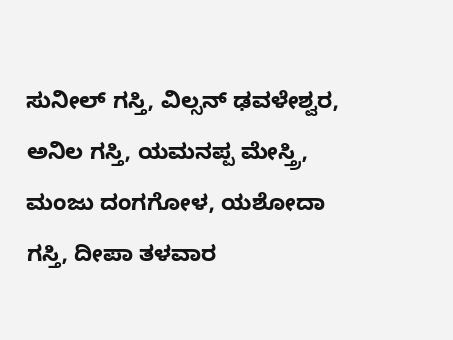ಸುನೀಲ್ ಗಸ್ತಿ, ವಿಲ್ಸನ್ ಢವಳೇಶ್ವರ, ಅನಿಲ ಗಸ್ತಿ, ಯಮನಪ್ಪ ಮೇಸ್ತ್ರಿ, ಮಂಜು ದಂಗಗೋಳ, ಯಶೋದಾ ಗಸ್ತಿ, ದೀಪಾ ತಳವಾರ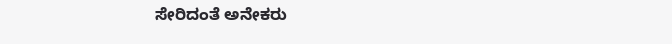ಸೇರಿದಂತೆ ಅನೇಕರು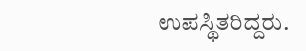ಉಪಸ್ಥಿತರಿದ್ದರು.